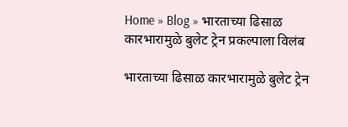Home » Blog » भारताच्या ढिसाळ कारभारामुळे बुलेट ट्रेन प्रकल्पाला विलंब

भारताच्या ढिसाळ कारभारामुळे बुलेट ट्रेन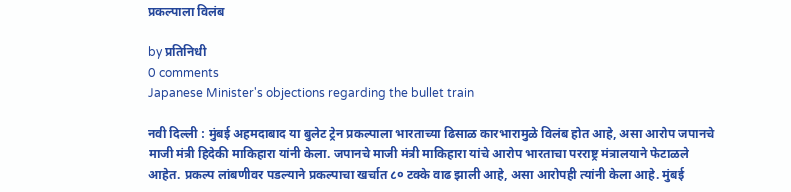प्रकल्पाला विलंब

by प्रतिनिधी
0 comments
Japanese Minister's objections regarding the bullet train

नवी दिल्ली : मुंबई अहमदाबाद या बुलेट ट्रेन प्रकल्पाला भारताच्या ढिसाळ कारभारामुळे विलंब होत आहे, असा आरोप जपानचे माजी मंत्री हिदेकी माकिहारा यांनी केला. जपानचे माजी मंत्री माकिहारा यांचे आरोप भारताचा परराष्ट्र मंत्रालयाने फेटाळले आहेत. प्रकल्प लांबणीवर पडल्याने प्रकल्पाचा खर्चात ८० टक्के वाढ झाली आहे, असा आरोपही त्यांनी केला आहे. मुंबई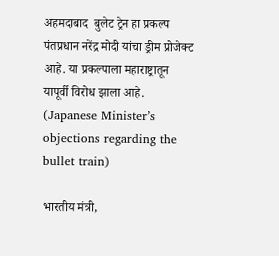अहमदाबाद  बुलेट ट्रेन हा प्रकल्प पंतप्रधान नरेंद्र मोदी यांचा ड्रीम प्रोजेक्ट आहे. या प्रकल्पाला महाराष्ट्रातून यापूर्वी विरोध झाला आहे. (Japanese Minister’s objections regarding the bullet train)

भारतीय मंत्री,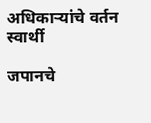अधिकाऱ्यांचे वर्तन स्वार्थी

जपानचे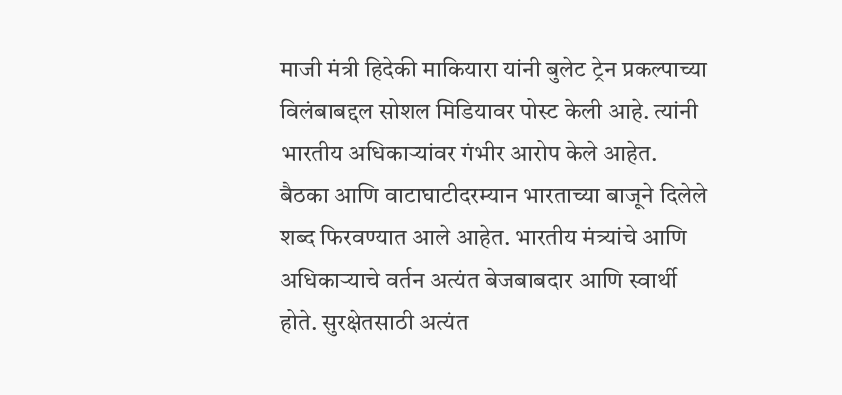माजी मंत्री हिदेकी माकियारा यांनी बुलेट ट्रेन प्रकल्पाच्या विलंबाबद्दल सोशल मिडियावर पोस्ट केली आहे. त्यांनी भारतीय अधिकाऱ्यांवर गंभीर आरोप केले आहेत. बैठका आणि वाटाघाटीदरम्यान भारताच्या बाजूने दिलेले शब्द फिरवण्यात आले आहेत. भारतीय मंत्र्यांचे आणि अधिकाऱ्याचे वर्तन अत्यंत बेजबाबदार आणि स्वार्थी होते. सुरक्षेतसाठी अत्यंत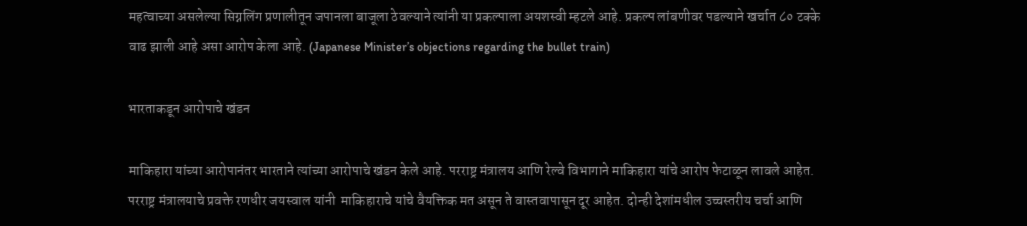महत्वाच्या असलेल्या सिग्नलिंग प्रणालीतून जपानला बाजूला ठेवल्याने त्यांनी या प्रकल्पाला अयशस्वी म्हटले आहे. प्रकल्प लांबणीवर पडल्याने खर्चात ८० टक्के वाढ झाली आहे असा आरोप केला आहे. (Japanese Minister’s objections regarding the bullet train)

भारताकडून आरोपाचे खंडन

माकिहारा यांच्या आरोपानंतर भारताने त्यांच्या आरोपाचे खंडन केले आहे. परराष्ट्र मंत्रालय आणि रेल्वे विभागाने माकिहारा यांचे आरोप फेटाळून लावले आहेत. परराष्ट्र मंत्रालयाचे प्रवक्ते रणधीर जयस्वाल यांनी  माकिहाराचे यांचे वैयक्तिक मत असून ते वास्तवापासून दूर आहेत. दोन्ही देशांमधील उच्चस्तरीय चर्चा आणि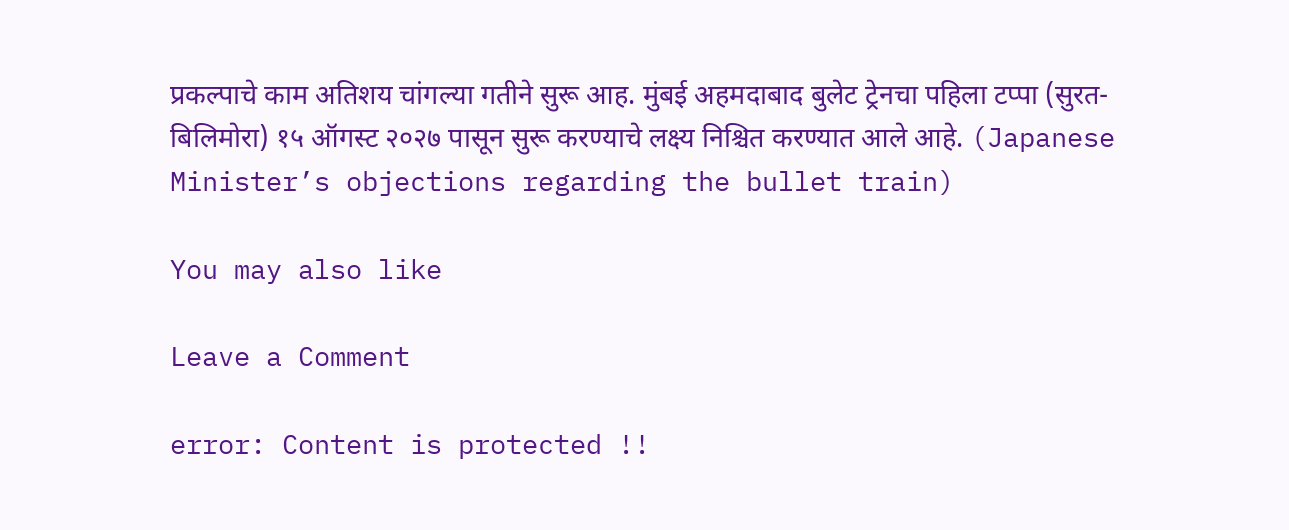प्रकल्पाचे काम अतिशय चांगल्या गतीने सुरू आह. मुंबई अहमदाबाद बुलेट ट्रेनचा पहिला टप्पा (सुरत- बिलिमोरा) १५ ऑगस्ट २०२७ पासून सुरू करण्याचे लक्ष्य निश्चित करण्यात आले आहे. (Japanese Minister’s objections regarding the bullet train)

You may also like

Leave a Comment

error: Content is protected !!